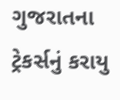ગુજરાતના ટ્રેકર્સનું કરાયુ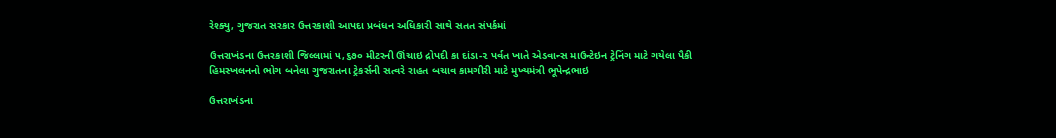રેશ્ક્યુ, ગુજરાત સરકાર ઉત્તરકાશી આપદા પ્રબંધન અધિકારી સાથે સતત સંપર્કમાં

ઉત્તરાખંડના ઉત્તરકાશી જિલ્લામાં ૫,૬૭૦ મીટરની ઊંચાઇ દ્રોપદી કા દાંડા-૨ પર્વત ખાતે એડવાન્સ માઉન્ટેઇન ટ્રેનિંગ માટે ગયેલા પૈકી હિમસ્ખલનનો ભોગ બનેલા ગુજરાતના ટ્રેકર્સની સત્વરે રાહત બચાવ કામગીરી માટે મુખ્યમંત્રી ભૂપેન્દ્રભાઇ

ઉત્તરાખંડના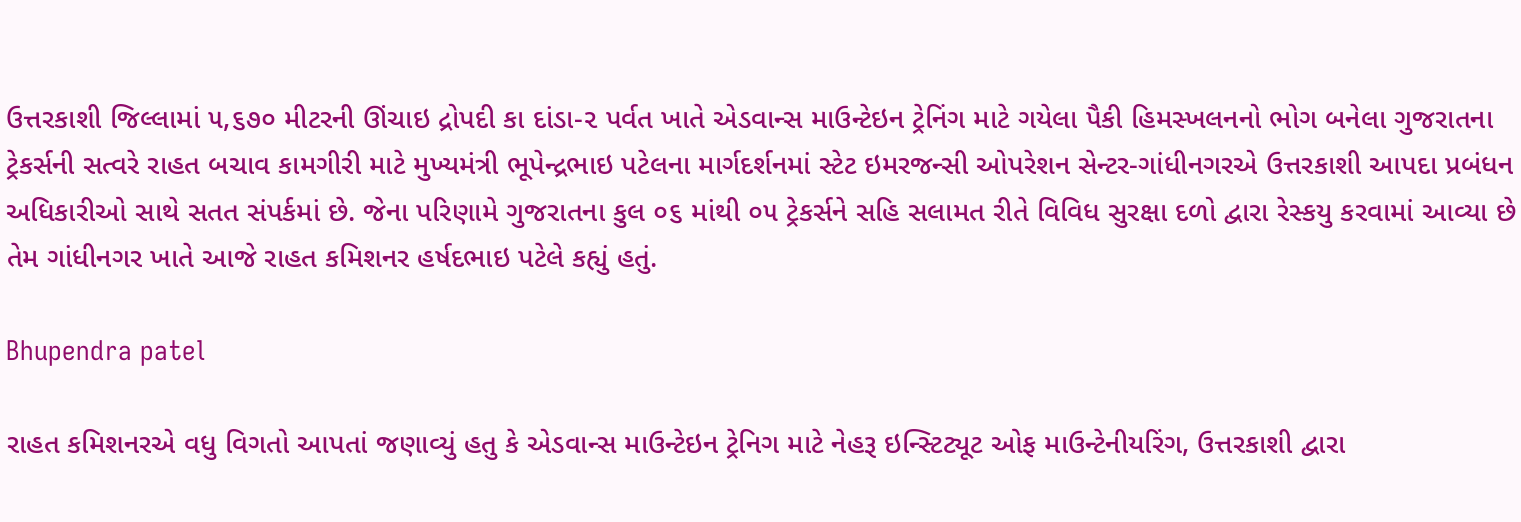ઉત્તરકાશી જિલ્લામાં ૫,૬૭૦ મીટરની ઊંચાઇ દ્રોપદી કા દાંડા-૨ પર્વત ખાતે એડવાન્સ માઉન્ટેઇન ટ્રેનિંગ માટે ગયેલા પૈકી હિમસ્ખલનનો ભોગ બનેલા ગુજરાતના ટ્રેકર્સની સત્વરે રાહત બચાવ કામગીરી માટે મુખ્યમંત્રી ભૂપેન્દ્રભાઇ પટેલના માર્ગદર્શનમાં સ્ટેટ ઇમરજન્સી ઓપરેશન સેન્ટર-ગાંધીનગરએ ઉત્તરકાશી આપદા પ્રબંધન અધિકારીઓ સાથે સતત સંપર્કમાં છે. જેના પરિણામે ગુજરાતના કુલ ૦૬ માંથી ૦૫ ટ્રેકર્સને સહિ સલામત રીતે વિવિધ સુરક્ષા દળો દ્વારા રેસ્કયુ કરવામાં આવ્યા છે તેમ ગાંધીનગર ખાતે આજે રાહત કમિશનર હર્ષદભાઇ પટેલે કહ્યું હતું.

Bhupendra patel

રાહત કમિશનરએ વધુ વિગતો આપતાં જણાવ્યું હતુ કે એડવાન્સ માઉન્ટેઇન ટ્રેનિગ માટે નેહરૂ ઇન્સ્ટિટ્યૂટ ઓફ માઉન્ટેનીયરિંગ, ઉત્તરકાશી દ્વારા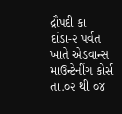દ્રૌપદી કા દાંડા-૨ પર્વત ખાતે એડવાન્સ માઉન્ટેનીંગ કોર્સ તા.૦૨ થી ૦૪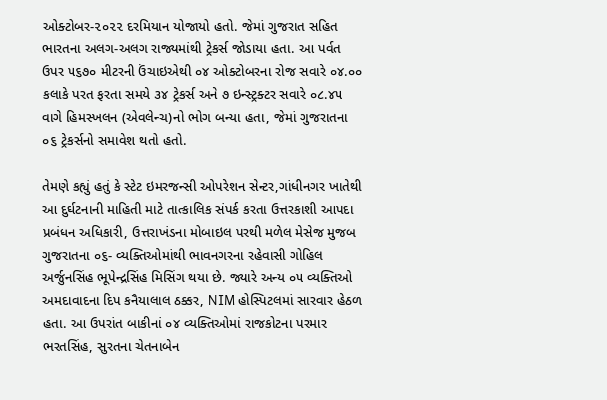ઓક્ટોબર-૨૦૨૨ દરમિયાન યોજાયો હતો. જેમાં ગુજરાત સહિત ભારતના અલગ-અલગ રાજ્યમાંથી ટ્રેકર્સ જોડાયા હતા. આ પર્વત ઉપર ૫૬૭૦ મીટરની ઉંચાઇએથી ૦૪ ઓક્ટોબરના રોજ સવારે ૦૪.૦૦ કલાકે પરત ફરતા સમયે ૩૪ ટ્રેકર્સ અને ૭ ઇન્સ્ટ્રક્ટર સવારે ૦૮.૪૫ વાગે હિમસ્ખલન (એવલેન્ચ)નો ભોગ બન્યા હતા, જેમાં ગુજરાતના ૦૬ ટ્રેકર્સનો સમાવેશ થતો હતો.

તેમણે કહ્યું હતું કે સ્ટેટ ઇમરજન્સી ઓપરેશન સેન્ટર,ગાંધીનગર ખાતેથી આ દુર્ઘટનાની માહિતી માટે તાત્કાલિક સંપર્ક કરતા ઉત્તરકાશી આપદા પ્રબંધન અધિકારી, ઉત્તરાખંડના મોબાઇલ પરથી મળેલ મેસેજ મુજબ ગુજરાતના ૦૬- વ્યક્તિઓમાંથી ભાવનગરના રહેવાસી ગોહિલ અર્જુનસિંહ ભૂપેન્દ્રસિંહ મિસિંગ થયા છે. જ્યારે અન્ય ૦૫ વ્યક્તિઓ અમદાવાદના દિપ કનૈયાલાલ ઠક્કર, NIM હોસ્પિટલમાં સારવાર હેઠળ હતા. આ ઉપરાંત બાકીનાં ૦૪ વ્યક્તિઓમાં રાજકોટના પરમાર ભરતસિંહ, સુરતના ચેતનાબેન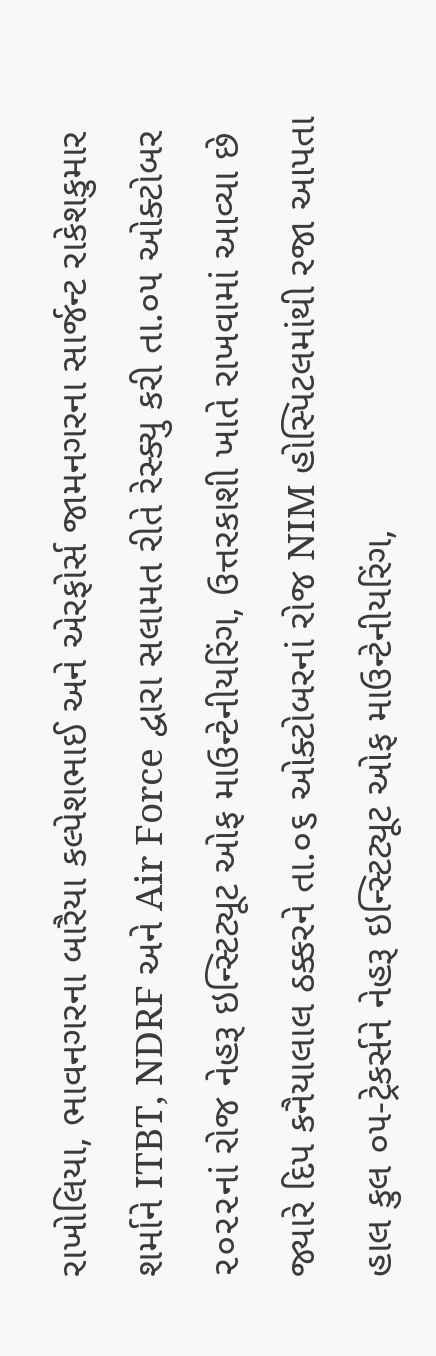રાખોલિયા, ભાવનગરના બારૈયા કલ્પેશભાઈ અને એરફોર્સ જામનગરના સાર્જન્ટ રાકેશકુમાર શર્માને ITBT, NDRF અને Air Force દ્વારા સલામત રીતે રેસ્ક્યુ કરી તા.૦૫ ઓક્ટોબર ૨૦૨૨નાં રોજ નેહરૂ ઇન્સ્ટિટ્યૂટ ઓફ માઉન્ટેનીયરિંગ, ઉત્તરકાશી ખાતે રાખવામાં આવ્યા છે જ્યારે દિપ કનૈયાલાલ ઠક્કરને તા.૦૬ ઓક્ટોબરનાં રોજ NIM હોસ્પિટલમાંથી રજા આપતા હાલ કુલ ૦૫-ટ્રેકર્સને નેહરૂ ઇન્સ્ટિટ્યૂટ ઓફ માઉન્ટેનીયરિંગ,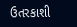ઉતરકાશી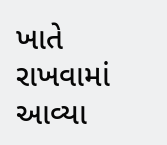ખાતે રાખવામાં આવ્યા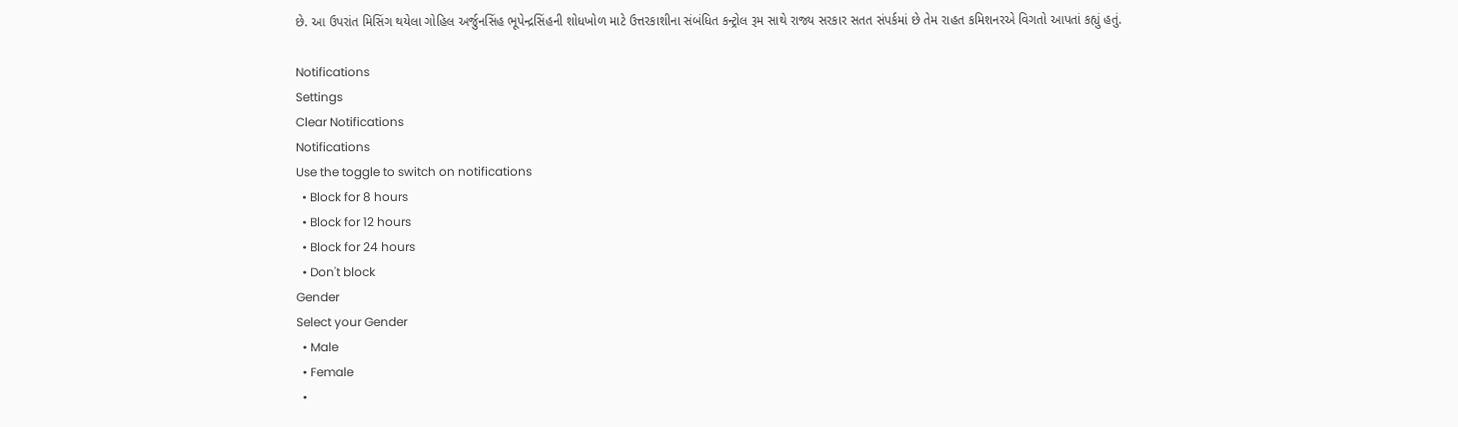છે. આ ઉપરાંત મિસિંગ થયેલા ગોહિલ અર્જુનસિંહ ભૂપેન્દ્રસિંહની શોધખોળ માટે ઉત્તરકાશીના સંબંધિત કન્ટ્રોલ રૂમ સાથે રાજ્ય સરકાર સતત સંપર્કમાં છે તેમ રાહત કમિશનરએ વિગતો આપતાં કહ્યું હતું.

Notifications
Settings
Clear Notifications
Notifications
Use the toggle to switch on notifications
  • Block for 8 hours
  • Block for 12 hours
  • Block for 24 hours
  • Don't block
Gender
Select your Gender
  • Male
  • Female
  •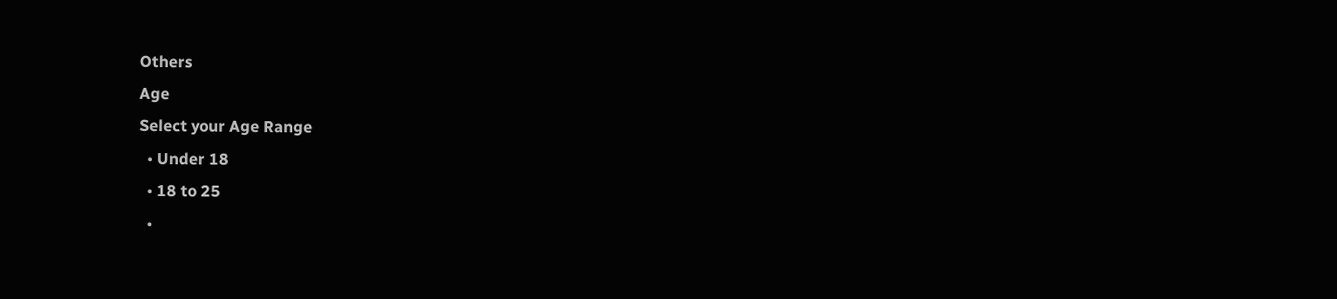Others
Age
Select your Age Range
  • Under 18
  • 18 to 25
  •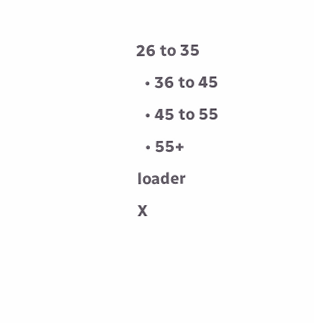26 to 35
  • 36 to 45
  • 45 to 55
  • 55+
loader
X